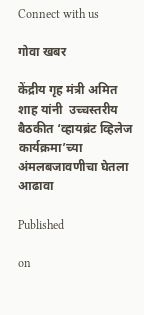Connect with us

गोवा खबर

केंद्रीय गृह मंत्री अमित शाह यांनी  उच्चस्तरीय बैठकीत ‘व्हायब्रंट व्हिलेज कार्यक्रमा’च्या अंमलबजावणीचा घेतला आढावा

Published

on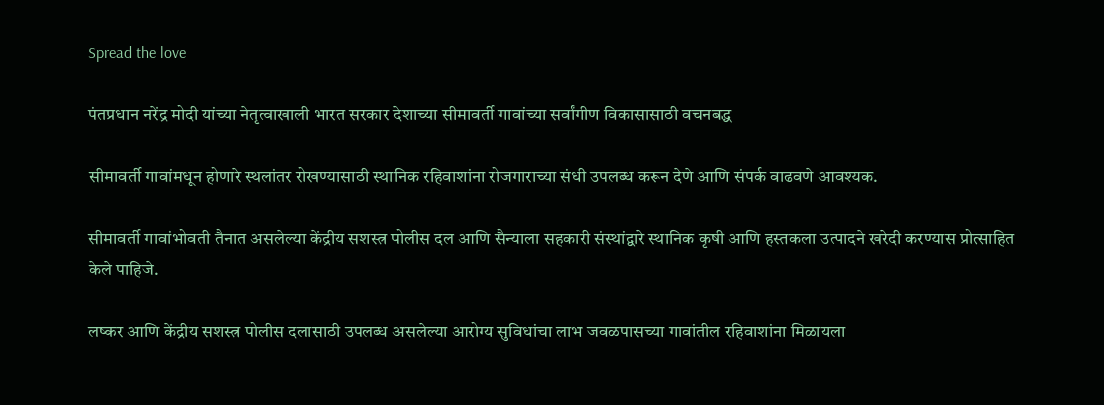Spread the love

पंतप्रधान नरेंद्र मोदी यांच्या नेतृत्वाखाली भारत सरकार देशाच्या सीमावर्ती गावांच्या सर्वांगीण विकासासाठी वचनबद्ध

सीमावर्ती गावांमधून होणारे स्थलांतर रोखण्यासाठी स्थानिक रहिवाशांना रोजगाराच्या संधी उपलब्ध करून देणे आणि संपर्क वाढवणे आवश्यक.

सीमावर्ती गावांभोवती तैनात असलेल्या केंद्रीय सशस्त्र पोलीस दल आणि सैन्याला सहकारी संस्थांद्वारे स्थानिक कृषी आणि हस्तकला उत्पादने खरेदी करण्यास प्रोत्साहित केले पाहिजे.

लष्कर आणि केंद्रीय सशस्त्र पोलीस दलासाठी उपलब्ध असलेल्या आरोग्य सुविधांचा लाभ जवळपासच्या गावांतील रहिवाशांना मिळायला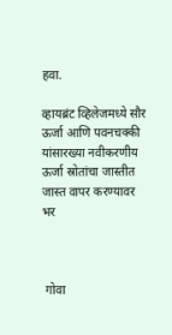हवा.

व्हायब्रंट व्हिलेजमध्ये सौर ऊर्जा आणि पवनचक्की यांसारख्या नवीकरणीय ऊर्जा स्रोतांचा जास्तीत जास्त वापर करण्यावर भर



 गोवा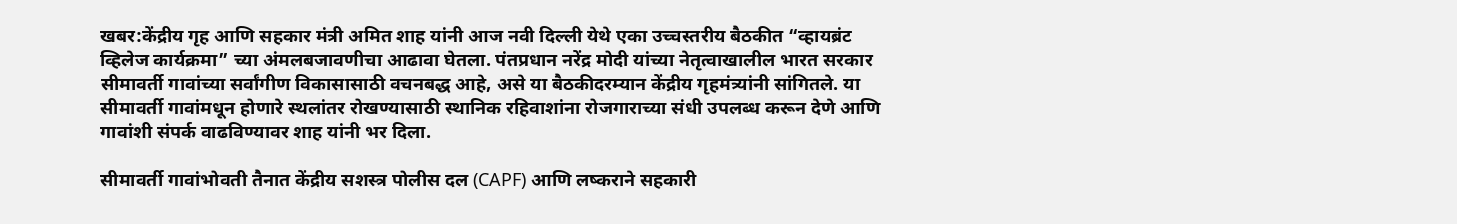खबर:केंद्रीय गृह आणि सहकार मंत्री अमित शाह यांनी आज नवी दिल्ली येथे एका उच्चस्तरीय बैठकीत “व्हायब्रंट व्हिलेज कार्यक्रमा” च्या अंमलबजावणीचा आढावा घेतला. पंतप्रधान नरेंद्र मोदी यांच्या नेतृत्वाखालील भारत सरकार सीमावर्ती गावांच्या सर्वांगीण विकासासाठी वचनबद्ध आहे, असे या बैठकीदरम्यान केंद्रीय गृहमंत्र्यांनी सांगितले. या सीमावर्ती गावांमधून होणारे स्थलांतर रोखण्यासाठी स्थानिक रहिवाशांना रोजगाराच्या संधी उपलब्ध करून देणे आणि गावांशी संपर्क वाढविण्यावर शाह यांनी भर दिला.

सीमावर्ती गावांभोवती तैनात केंद्रीय सशस्त्र पोलीस दल (CAPF) आणि लष्कराने सहकारी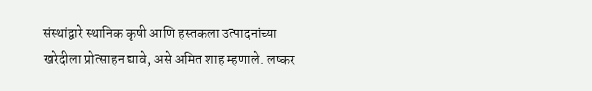संस्थांद्वारे स्थानिक कृषी आणि हस्तकला उत्पादनांच्या खरेदीला प्रोत्साहन द्यावे, असे अमित शाह म्हणाले. लष्कर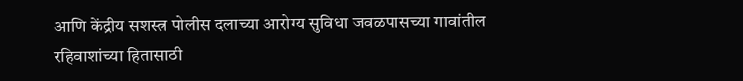आणि केंद्रीय सशस्त्र पोलीस दलाच्या आरोग्य सुविधा जवळपासच्या गावांतील रहिवाशांच्या हितासाठी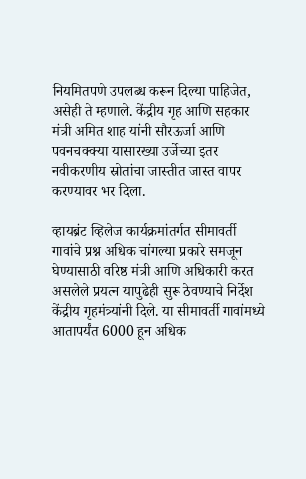नियमितपणे उपलब्ध करून दिल्या पाहिजेत, असेही ते म्हणाले. केंद्रीय गृह आणि सहकार मंत्री अमित शाह यांनी सौरऊर्जा आणि पवनचक्क्या यासारख्या उर्जेच्या इतर नवीकरणीय स्रोतांचा जास्तीत जास्त वापर करण्यावर भर दिला.

व्हायब्रंट व्हिलेज कार्यक्रमांतर्गत सीमावर्ती गावांचे प्रश्न अधिक चांगल्या प्रकारे समजून घेण्यासाठी वरिष्ठ मंत्री आणि अधिकारी करत असलेले प्रयत्न यापुढेही सुरू ठेवण्याचे निर्देश केंद्रीय गृहमंत्र्यांनी दिले. या सीमावर्ती गावांमध्ये आतापर्यंत 6000 हून अधिक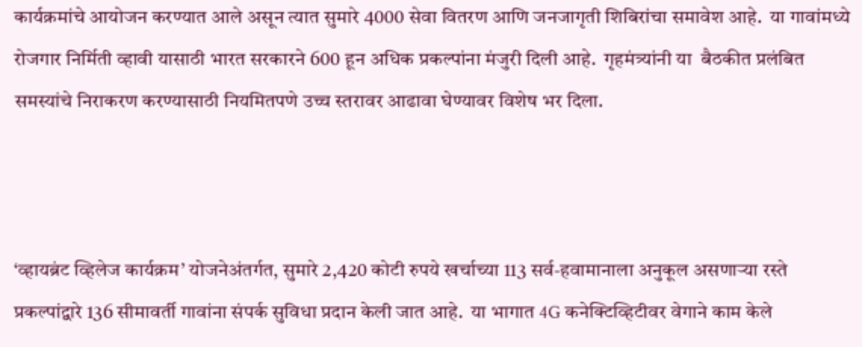कार्यक्रमांचे आयोजन करण्यात आले असून त्यात सुमारे 4000 सेवा वितरण आणि जनजागृती शिबिरांचा समावेश आहे.  या गावांमध्ये रोजगार निर्मिती व्हावी यासाठी भारत सरकारने 600 हून अधिक प्रकल्पांना मंजुरी दिली आहे.  गृहमंत्र्यांनी या  बैठकीत प्रलंबित समस्यांचे निराकरण करण्यासाठी नियमितपणे उच्च स्तरावर आढावा घेण्यावर विशेष भर दिला.



‘व्हायब्रंट व्हिलेज कार्यक्रम’ योजनेअंतर्गत, सुमारे 2,420 कोटी रुपये खर्चाच्या 113 सर्व-हवामानाला अनुकूल असणाऱ्या रस्ते प्रकल्पांद्वारे 136 सीमावर्ती गावांना संपर्क सुविधा प्रदान केली जात आहे.  या भागात 4G कनेक्टिव्हिटीवर वेगाने काम केले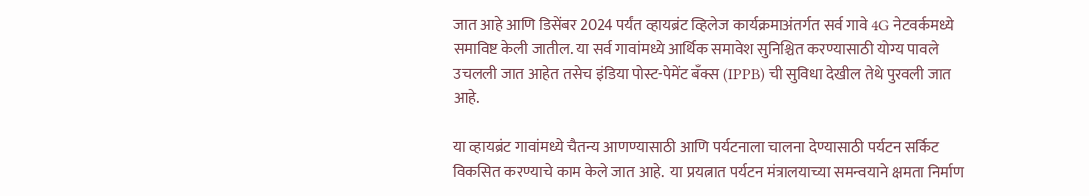जात आहे आणि डिसेंबर 2024 पर्यंत व्हायब्रंट व्हिलेज कार्यक्रमाअंतर्गत सर्व गावे 4G नेटवर्कमध्ये समाविष्ट केली जातील. या सर्व गावांमध्ये आर्थिक समावेश सुनिश्चित करण्यासाठी योग्य पावले उचलली जात आहेत तसेच इंडिया पोस्ट-पेमेंट बँक्स (IPPB) ची सुविधा देखील तेथे पुरवली जात आहे.

या व्हायब्रंट गावांमध्ये चैतन्य आणण्यासाठी आणि पर्यटनाला चालना देण्यासाठी पर्यटन सर्किट विकसित करण्याचे काम केले जात आहे.  या प्रयत्नात पर्यटन मंत्रालयाच्या समन्वयाने क्षमता निर्माण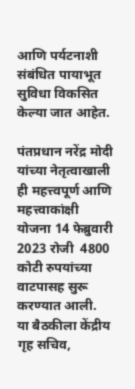आणि पर्यटनाशी संबंधित पायाभूत सुविधा विकसित केल्या जात आहेत.

पंतप्रधान नरेंद्र मोदी यांच्या नेतृत्वाखाली ही महत्त्वपूर्ण आणि महत्त्वाकांक्षी योजना 14 फेब्रुवारी 2023 रोजी  4800 कोटी रुपयांच्या वाटपासह सुरू करण्यात आली.  या बैठकीला केंद्रीय गृह सचिव,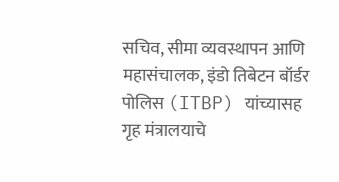सचिव, सीमा व्यवस्थापन आणि महासंचालक, इंडो तिबेटन बॉर्डर पोलिस (ITBP) यांच्यासह गृह मंत्रालयाचे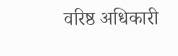वरिष्ठ अधिकारी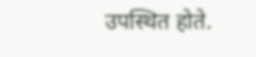उपस्थित होते.